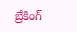బ్రేకింగ్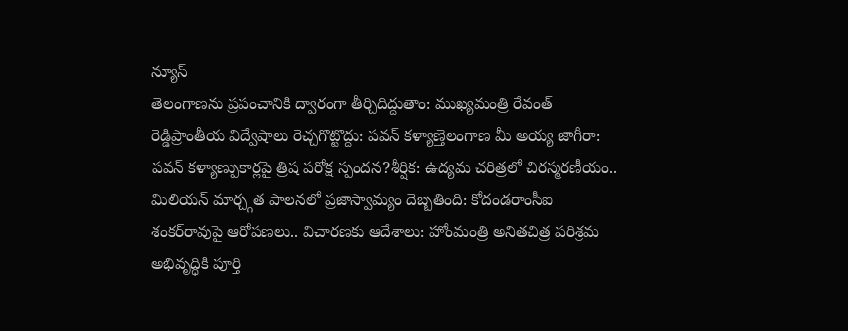న్యూస్
తెలంగాణను ప్రపంచానికి ద్వారంగా తీర్చిదిద్దుతాం: ముఖ్యమంత్రి రేవంత్ రెడ్డిప్రాంతీయ విద్వేషాలు రెచ్చగొట్టొద్దు: పవన్ కళ్యాణ్తెలంగాణ మీ అయ్య జాగీరా: పవన్ కళ్యాణ్పుకార్లపై త్రిష పరోక్ష స్పందన?శీర్షిక: ఉద్యమ చరిత్రలో చిరస్మరణీయం.. మిలియన్ మార్చ్గత పాలనలో ప్రజాస్వామ్యం దెబ్బతింది: కోదండరాంసీఐ శంకర్‌రావుపై ఆరోపణలు.. విచారణకు ఆదేశాలు: హోంమంత్రి అనితచిత్ర పరిశ్రమ అభివృద్ధికి పూర్తి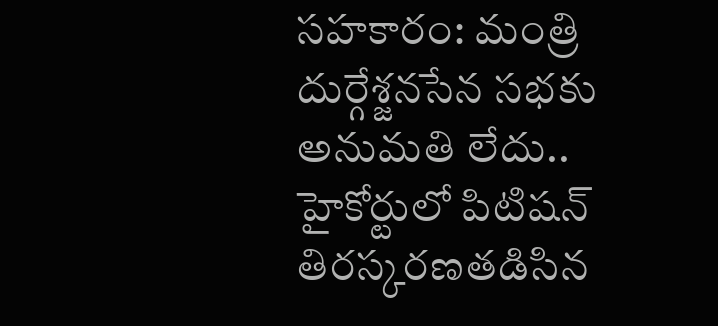సహకారం: మంత్రి దుర్గేశ్జనసేన సభకు అనుమతి లేదు.. హైకోర్టులో పిటిషన్ తిరస్కరణతడిసిన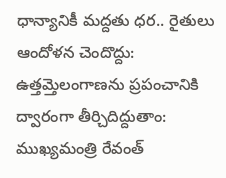ధాన్యానికీ మద్దతు ధర.. రైతులు ఆందోళన చెందొద్దు: ఉత్తమ్తెలంగాణను ప్రపంచానికి ద్వారంగా తీర్చిదిద్దుతాం: ముఖ్యమంత్రి రేవంత్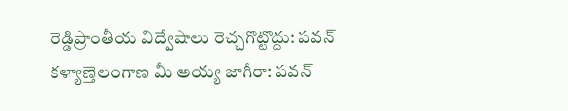రెడ్డిప్రాంతీయ విద్వేషాలు రెచ్చగొట్టొద్దు: పవన్ కళ్యాణ్తెలంగాణ మీ అయ్య జాగీరా: పవన్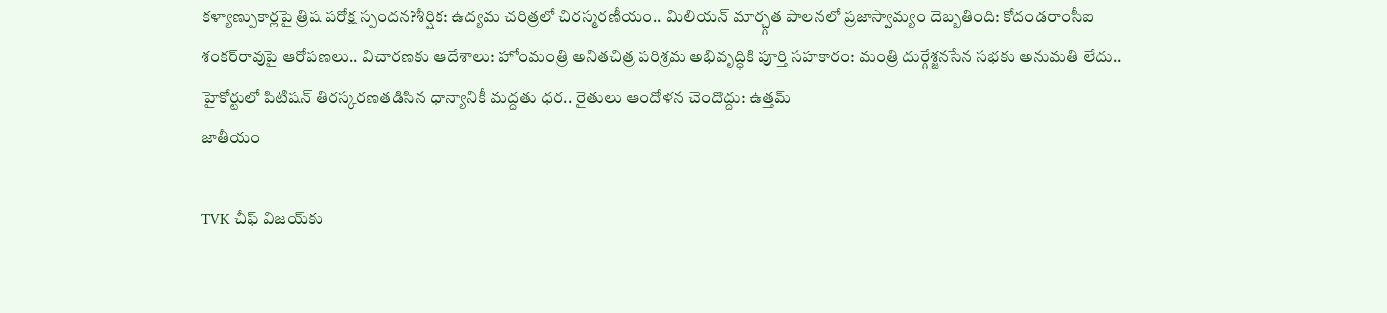కళ్యాణ్పుకార్లపై త్రిష పరోక్ష స్పందన?శీర్షిక: ఉద్యమ చరిత్రలో చిరస్మరణీయం.. మిలియన్ మార్చ్గత పాలనలో ప్రజాస్వామ్యం దెబ్బతింది: కోదండరాంసీఐ శంకర్‌రావుపై ఆరోపణలు.. విచారణకు ఆదేశాలు: హోంమంత్రి అనితచిత్ర పరిశ్రమ అభివృద్ధికి పూర్తి సహకారం: మంత్రి దుర్గేశ్జనసేన సభకు అనుమతి లేదు.. హైకోర్టులో పిటిషన్ తిరస్కరణతడిసిన ధాన్యానికీ మద్దతు ధర.. రైతులు ఆందోళన చెందొద్దు: ఉత్తమ్
జాతీయం

TVK చీఫ్ విజయ్‌కు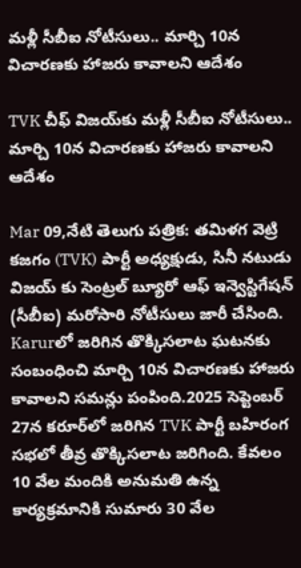మళ్లీ సీబీఐ నోటీసులు.. మార్చి 10న విచారణకు హాజరు కావాలని ఆదేశం

TVK చీఫ్ విజయ్‌కు మళ్లీ సీబీఐ నోటీసులు.. మార్చి 10న విచారణకు హాజరు కావాలని ఆదేశం

Mar 09,నేటి తెలుగు పత్రిక: తమిళగ వెట్రి కజగం (TVK) పార్టీ అధ్యక్షుడు, సినీ నటుడు విజయ్ కు సెంట్రల్ బ్యూరో ఆఫ్ ఇన్వెస్టిగేషన్ (సీబీఐ) మరోసారి నోటీసులు జారీ చేసింది. Karurలో జరిగిన తొక్కిసలాట ఘటనకు సంబంధించి మార్చి 10న విచారణకు హాజరు కావాలని సమన్లు పంపింది.2025 సెప్టెంబర్ 27న కరూర్‌లో జరిగిన TVK పార్టీ బహిరంగ సభలో తీవ్ర తొక్కిసలాట జరిగింది. కేవలం 10 వేల మందికి అనుమతి ఉన్న కార్యక్రమానికి సుమారు 30 వేల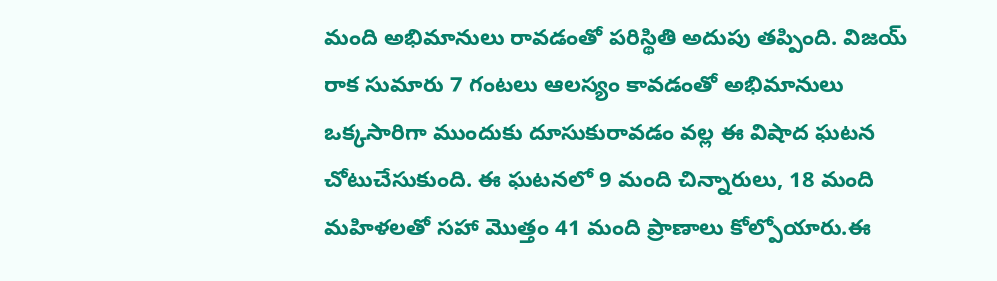మంది అభిమానులు రావడంతో పరిస్థితి అదుపు తప్పింది. విజయ్ రాక సుమారు 7 గంటలు ఆలస్యం కావడంతో అభిమానులు ఒక్కసారిగా ముందుకు దూసుకురావడం వల్ల ఈ విషాద ఘటన చోటుచేసుకుంది. ఈ ఘటనలో 9 మంది చిన్నారులు, 18 మంది మహిళలతో సహా మొత్తం 41 మంది ప్రాణాలు కోల్పోయారు.ఈ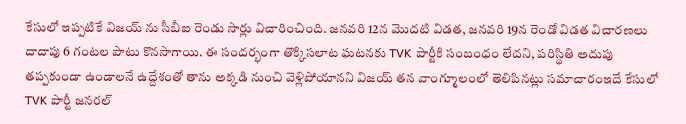కేసులో ఇప్పటికే విజయ్ ను సీబీఐ రెండు సార్లు విచారించింది. జనవరి 12న మొదటి విడత, జనవరి 19న రెండో విడత విచారణలు దాదాపు 6 గంటల పాటు కొనసాగాయి. ఈ సందర్భంగా తొక్కిసలాట ఘటనకు TVK పార్టీకి సంబంధం లేదని, పరిస్థితి అదుపు తప్పకుండా ఉండాలనే ఉద్దేశంతో తాను అక్కడి నుంచి వెళ్లిపోయానని విజయ్ తన వాంగ్మూలంలో తెలిపినట్లు సమాచారంఇదే కేసులో TVK పార్టీ జనరల్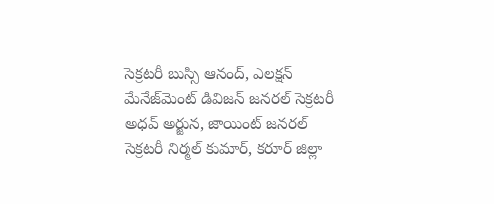సెక్రటరీ బుస్సి ఆనంద్, ఎలక్షన్ మేనేజ్‌మెంట్ డివిజన్ జనరల్ సెక్రటరీ అధవ్ అర్జున, జాయింట్ జనరల్ సెక్రటరీ నిర్మల్ కుమార్, కరూర్ జిల్లా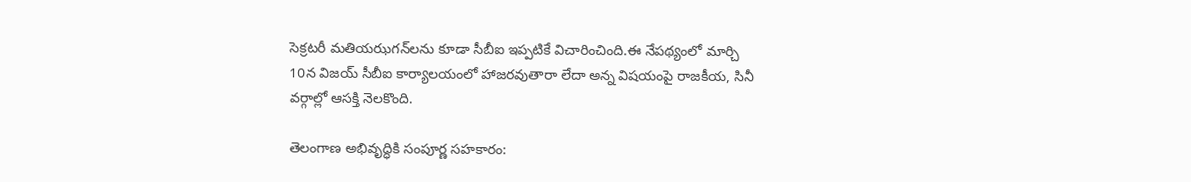సెక్రటరీ మతియఝగన్‌లను కూడా సీబీఐ ఇప్పటికే విచారించింది.ఈ నేపథ్యంలో మార్చి 10న విజయ్ సీబీఐ కార్యాలయంలో హాజరవుతారా లేదా అన్న విషయంపై రాజకీయ, సినీ వర్గాల్లో ఆసక్తి నెలకొంది.

తెలంగాణ అభివృద్ధికి సంపూర్ణ సహకారం: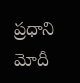ప్రధాని మోదీ